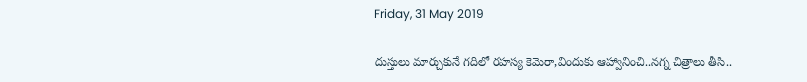Friday, 31 May 2019

దుస్తులు మార్చుకునే గదిలో రహస్య కెమెరా,విందుకు ఆహ్వానించి..నగ్న చిత్రాలు తీసి..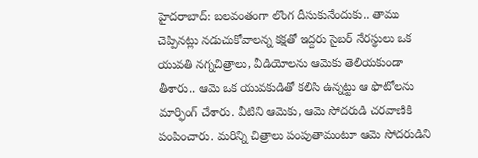హైదరాబాద్‌: బలవంతంగా లొంగ దీసుకునేందుకు.. తాము చెప్పినట్లు నడుచుకోవాలన్న కక్షతో ఇద్దరు సైబర్‌ నేరస్థులు ఒక యువతి నగ్నచిత్రాలు, వీడియోలను ఆమెకు తెలియకుండా తీశారు.. ఆమె ఒక యువకుడితో కలిసి ఉన్నట్టు ఆ ఫొటోలను మార్ఫింగ్‌ చేశారు. వీటిని ఆమెకు, ఆమె సోదరుడి చరవాణికి పంపించారు. మరిన్ని చిత్రాలు పంపుతామంటూ ఆమె సోదరుడిని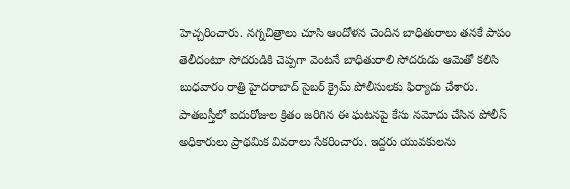హెచ్చరించారు. నగ్నచిత్రాలు చూసి ఆందోళన చెందిన బాధితురాలు తనకే పాపం తెలీదంటూ సోదరుడికి చెప్పగా వెంటనే బాధితురాలి సోదరుడు ఆమెతో కలిసి బుధవారం రాత్రి హైదరాబాద్‌ సైబర్‌ క్రైమ్‌ పోలీసులకు ఫిర్యాదు చేశారు. పాతబస్తీలో ఐదురోజుల క్రితం జరిగిన ఈ ఘటనపై కేసు నమోదు చేసిన పోలీస్‌ అధికారులు ప్రాథమిక వివరాలు సేకరించారు. ఇద్దరు యువకులను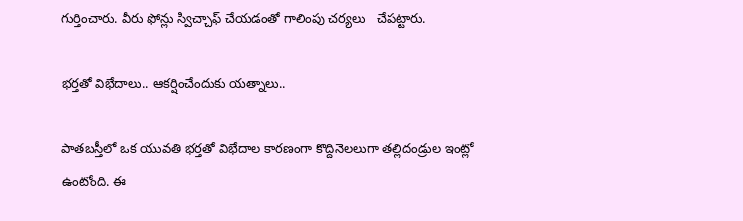గుర్తించారు. వీరు ఫోన్లు స్విచ్చాఫ్‌ చేయడంతో గాలింపు చర్యలు   చేపట్టారు.

భర్తతో విభేదాలు.. ఆకర్షించేందుకు యత్నాలు..

పాతబస్తీలో ఒక యువతి భర్తతో విభేదాల కారణంగా కొద్దినెలలుగా తల్లిదండ్రుల ఇంట్లో ఉంటోంది. ఈ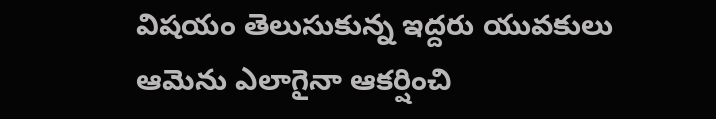విషయం తెలుసుకున్న ఇద్దరు యువకులు ఆమెను ఎలాగైనా ఆకర్షించి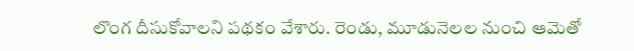లొంగ దీసుకోవాలని పథకం వేశారు. రెండు, మూడునెలల నుంచి ఆమెతో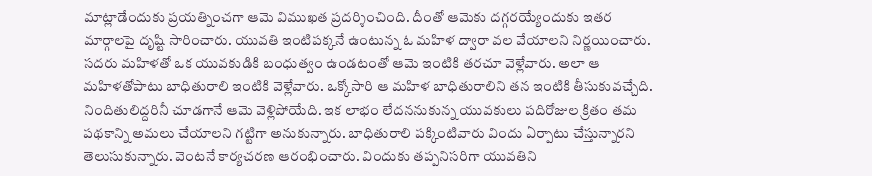మాట్లాడేందుకు ప్రయత్నించగా ఆమె విముఖత ప్రదర్శించింది. దీంతో ఆమెకు దగ్గరయ్యేందుకు ఇతర మార్గాలపై దృష్టి సారించారు. యువతి ఇంటిపక్కనే ఉంటున్న ఓ మహిళ ద్వారా వల వేయాలని నిర్ణయించారు. సదరు మహిళతో ఒక యువకుడికి బంధుత్వం ఉండటంతో ఆమె ఇంటికి తరచూ వెళ్లేవారు. అలా ఆ మహిళతోపాటు బాధితురాలి ఇంటికి వెళ్లేవారు. ఒక్కోసారి ఆ మహిళ బాధితురాలిని తన ఇంటికి తీసుకువచ్చేది. నిందితులిద్దరినీ చూడగానే ఆమె వెళ్లిపోయేది. ఇక లాభం లేదననుకున్న యువకులు పదిరోజుల క్రితం తమ పథకాన్ని అమలు చేయాలని గట్టిగా అనుకున్నారు. బాధితురాలి పక్కింటివారు విందు ఏర్పాటు చేస్తున్నారని తెలుసుకున్నారు. వెంటనే కార్యచరణ ఆరంభించారు. విందుకు తప్పనిసరిగా యువతిని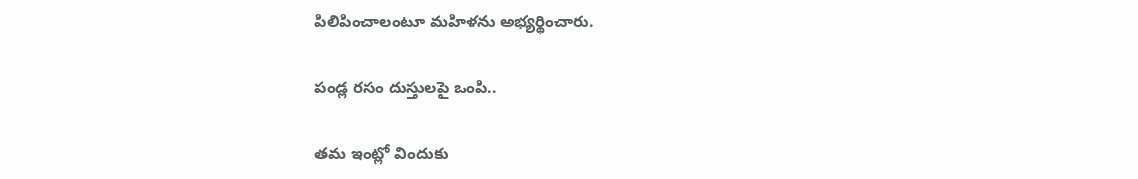పిలిపించాలంటూ మహిళను అభ్యర్థించారు.

పండ్ల రసం దుస్తులపై ఒంపి..

తమ ఇంట్లో విందుకు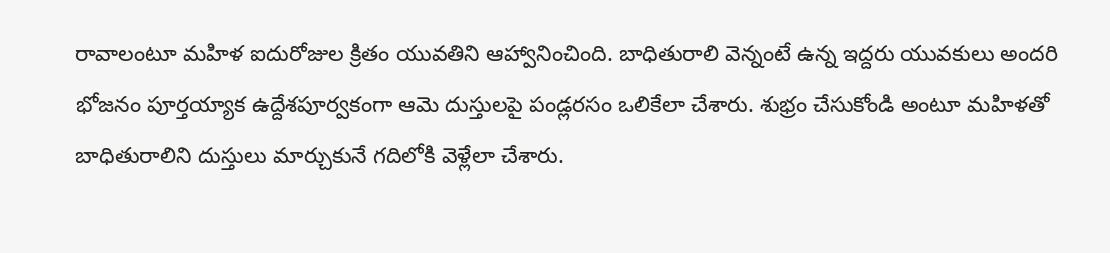రావాలంటూ మహిళ ఐదురోజుల క్రితం యువతిని ఆహ్వానించింది. బాధితురాలి వెన్నంటే ఉన్న ఇద్దరు యువకులు అందరి భోజనం పూర్తయ్యాక ఉద్దేశపూర్వకంగా ఆమె దుస్తులపై పండ్లరసం ఒలికేలా చేశారు. శుభ్రం చేసుకోండి అంటూ మహిళతో బాధితురాలిని దుస్తులు మార్చుకునే గదిలోకి వెళ్లేలా చేశారు.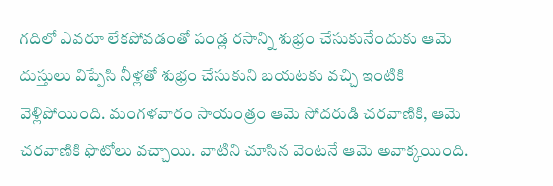గదిలో ఎవరూ లేకపోవడంతో పండ్ల రసాన్ని శుభ్రం చేసుకునేందుకు ఆమె దుస్తులు విప్పేసి నీళ్లతో శుభ్రం చేసుకుని బయటకు వచ్చి ఇంటికి వెళ్లిపోయింది. మంగళవారం సాయంత్రం ఆమె సోదరుడి చరవాణికి, ఆమె చరవాణికి ఫొటోలు వచ్చాయి. వాటిని చూసిన వెంటనే ఆమె అవాక్కయింది.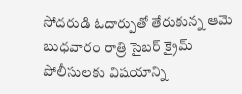సోదరుడి ఓదార్పుతో తేరుకున్న ఆమె బుధవారం రాత్రి సైబర్‌ క్రైమ్‌ పోలీసులకు విషయాన్ని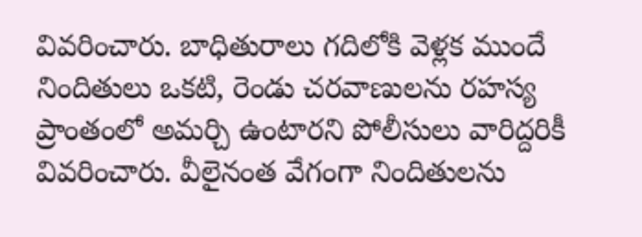వివరించారు. బాధితురాలు గదిలోకి వెళ్లక ముందే నిందితులు ఒకటి, రెండు చరవాణులను రహస్య ప్రాంతంలో అమర్చి ఉంటారని పోలీసులు వారిద్దరికీ వివరించారు. వీలైనంత వేగంగా నిందితులను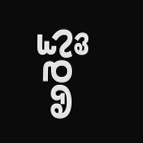అరెస్ట్‌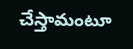చేస్తామంటూ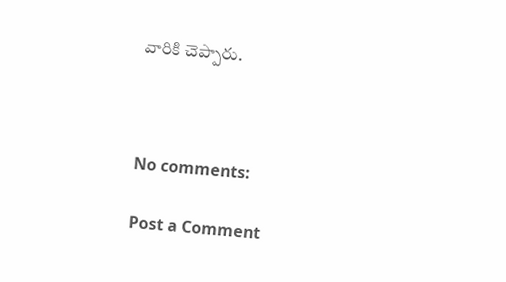వారికి చెప్పారు.



No comments:

Post a Comment